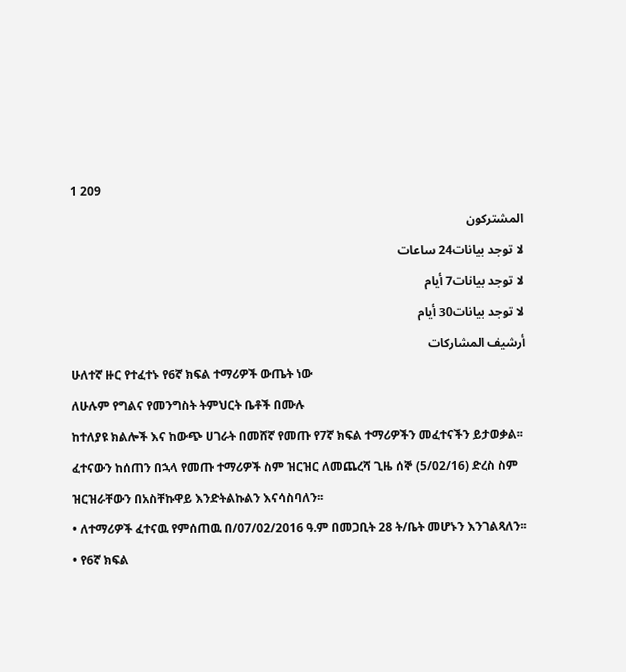1 209
المشتركون
لا توجد بيانات24 ساعات
لا توجد بيانات7 أيام
لا توجد بيانات30 أيام
أرشيف المشاركات
ሁለተኛ ዙር የተፈተኑ የ6ኛ ክፍል ተማሪዎች ውጤት ነው
ለሁሉም የግልና የመንግስት ትምህርት ቤቶች በሙሉ
ከተለያዩ ክልሎች እና ከውጭ ሀገራት በመሸኛ የመጡ የ7ኛ ክፍል ተማሪዎችን መፈተናችን ይታወቃል፡፡ ፈተናውን ከሰጠን በኋላ የመጡ ተማሪዎች ስም ዝርዝር ለመጨረሻ ጊዜ ሰኞ (5/02/16) ድረስ ስም ዝርዝራቸውን በአስቸኩዋይ እንድትልኩልን እናሳስባለን፡፡
• ለተማሪዎች ፈተናዉ የምሰጠዉ በ/07/02/2016 ዓ.ም በመጋቢት 28 ት/ቤት መሆኑን እንገልጻለን፡፡
• የ6ኛ ክፍል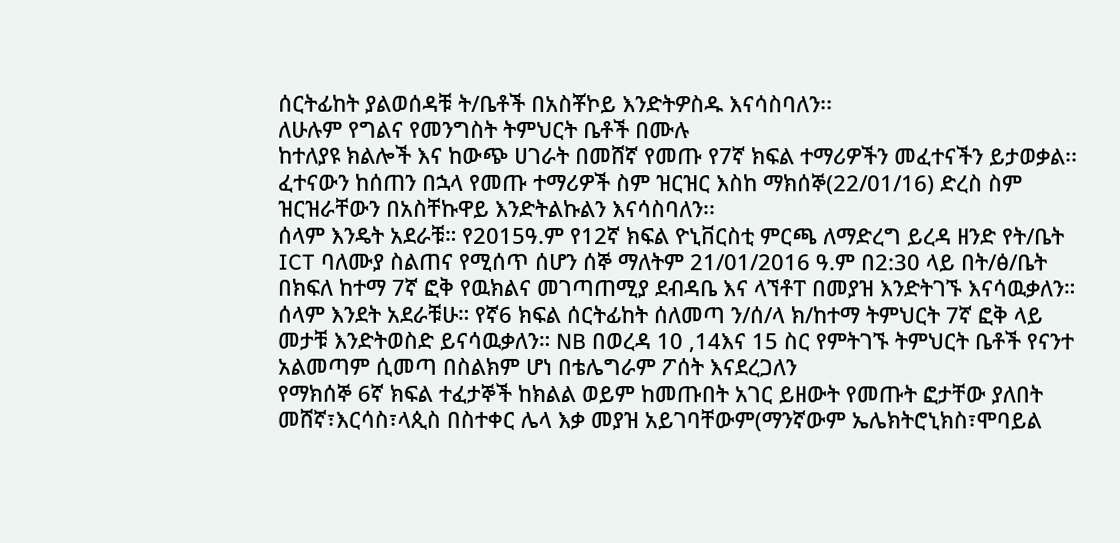ሰርትፊከት ያልወሰዳቹ ት/ቤቶች በአስቾኮይ እንድትዎስዱ እናሳስባለን፡፡
ለሁሉም የግልና የመንግስት ትምህርት ቤቶች በሙሉ
ከተለያዩ ክልሎች እና ከውጭ ሀገራት በመሸኛ የመጡ የ7ኛ ክፍል ተማሪዎችን መፈተናችን ይታወቃል፡፡ ፈተናውን ከሰጠን በኋላ የመጡ ተማሪዎች ስም ዝርዝር እስከ ማክሰኞ(22/01/16) ድረስ ስም ዝርዝራቸውን በአስቸኩዋይ እንድትልኩልን እናሳስባለን፡፡
ሰላም እንዴት አደራቹ። የ2015ዓ.ም የ12ኛ ክፍል ዮኒቨርስቲ ምርጫ ለማድረግ ይረዳ ዘንድ የት/ቤት ICT ባለሙያ ስልጠና የሚሰጥ ሰሆን ሰኞ ማለትም 21/01/2016 ዓ.ም በ2:30 ላይ በት/ፅ/ቤት በክፍለ ከተማ 7ኛ ፎቅ የዉክልና መገጣጠሚያ ደብዳቤ እና ላኘቶፐ በመያዝ እንድትገኙ እናሳዉቃለን።
ሰላም እንደት አደራቹሁ። የኛ6 ክፍል ሰርትፊከት ሰለመጣ ን/ሰ/ላ ክ/ከተማ ትምህርት 7ኛ ፎቅ ላይ መታቹ እንድትወስድ ይናሳዉቃለን። NB በወረዳ 10 ,14እና 15 ስር የምትገኙ ትምህርት ቤቶች የናንተ አልመጣም ሲመጣ በስልክም ሆነ በቴሌግራም ፖሰት እናደረጋለን
የማክሰኞ 6ኛ ክፍል ተፈታኞች ከክልል ወይም ከመጡበት አገር ይዘውት የመጡት ፎታቸው ያለበት መሸኛ፣እርሳስ፣ላጲስ በስተቀር ሌላ እቃ መያዝ አይገባቸውም(ማንኛውም ኤሌክትሮኒክስ፣ሞባይል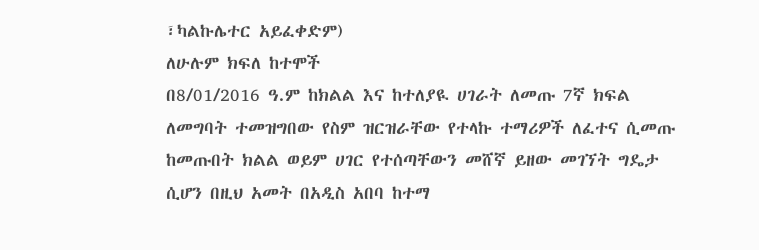፣ካልኩሌተር አይፈቀድም)
ለሁሉም ክፍለ ከተሞች
በ8/01/2016 ዓ.ም ከክልል እና ከተለያዪ ሀገራት ለመጡ 7ኛ ክፍል ለመግባት ተመዝግበው የስም ዝርዝራቸው የተላኩ ተማሪዎች ለፈተና ሲመጡ ከመጡበት ክልል ወይም ሀገር የተሰጣቸውን መሸኛ ይዘው መገኘት ግዴታ ሲሆን በዚህ አመት በአዲስ አበባ ከተማ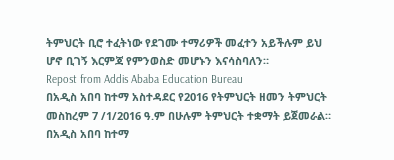ትምህርት ቢሮ ተፈትነው የደገሙ ተማሪዎች መፈተን አይችሉም ይህ ሆኖ ቢገኝ እርምጃ የምንወስድ መሆኑን እናሳስባለን።
Repost from Addis Ababa Education Bureau
በአዲስ አበባ ከተማ አስተዳደር የ2016 የትምህርት ዘመን ትምህርት መስከረም 7 /1/2016 ዓ.ም በሁሉም ትምህርት ተቋማት ይጀመራል።
በአዲስ አበባ ከተማ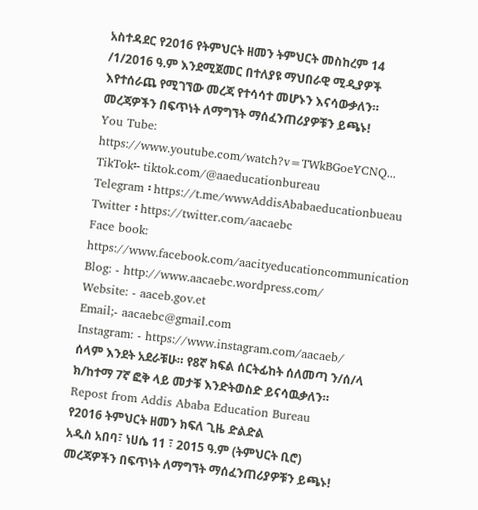አስተዳደር የ2016 የትምህርት ዘመን ትምህርት መስከረም 14 /1/2016 ዓ.ም እንደሚጀመር በተለያዩ ማህበራዊ ሚዲያዎች እየተሰራጨ የሚገኘው መረጃ የተሳሳተ መሆኑን እናሳውቃለን።
መረጃዎችን በፍጥነት ለማግኘት ማሰፈንጠሪያዎቹን ይጫኑ!
You Tube: https://www.youtube.com/watch?v=TWkBGoeYCNQ...
TikTok፡- tiktok.com/@aaeducationbureau
Telegram ፡ https://t.me/wwwAddisAbabaeducationbueau
Twitter ፡ https://twitter.com/aacaebc
Face book: https://www.facebook.com/aacityeducationcommunication
Blog: - http://www.aacaebc.wordpress.com/
Website: - aaceb.gov.et
Email;- aacaebc@gmail.com
Instagram: - https://www.instagram.com/aacaeb/
ሰላም እንደት አደራቹሁ። የ8ኛ ክፍል ሰርትፊከት ሰለመጣ ን/ሰ/ላ ክ/ከተማ 7ኛ ፎቅ ላይ መታቹ እንድትወስድ ይናሳዉቃለን።
Repost from Addis Ababa Education Bureau
የ2016 ትምህርት ዘመን ክፍለ ጊዜ ድልድል
አዲስ አበባ፣ ነሀሴ 11 ፣ 2015 ዓ.ም (ትምህርት ቢሮ)
መረጃዎችን በፍጥነት ለማግኘት ማሰፈንጠሪያዎቹን ይጫኑ!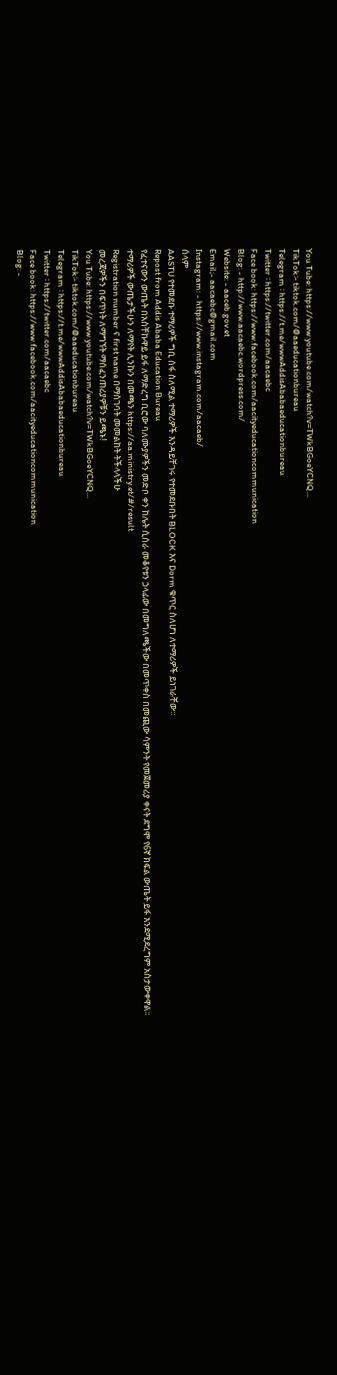You Tube: https://www.youtube.com/watch?v=TWkBGoeYCNQ...
TikTok፡- tiktok.com/@aaeducationbureau
Telegram ፡ https://t.me/wwwAddisAbabaeducationbureau
Twitter ፡ https://twitter.com/aacaebc
Face book: https://www.facebook.com/aacityeducationcommunication
Blog: - http://www.aacaebc.wordpress.com/
Website: - aaceb.gov.et
Email;- aacaebc@gmail.com
Instagram: - https://www.instagram.com/aacaeb/
ሰላም
AASTU የተመደቡ ተማሪዎች ግቢ ሰፋ ስለሚል ተማሪዎች እንዳይቸገሩ የተመደቡበት BLOCK እና Dorm ቁጥር ስለሆነ ለተማሪዎች ይነገራቸው።
Repost from Addis Ababa Education Bureau
የፈተናውን ውጤት በአስቸኩዋይ ይፋ ለማድረግ ቢሮው ባለሙያዎችን መድቦ ቀን ከሌት ሲሰራ መቆየቱን ኃላፊው በመግለጫችው በመጥቀስ በመጪው ሳምንት የመጀመሪያ ቀናት ደግሞ የ6ኛ ክፍል ውጤት ይፋ እንደሚደረግም አስታውቀዋል፡፡
ተማሪዎች ውጤታችሁን ለማየት ሊንኩን በመጫን https://aa.ministry.et/#/result
Registration number ና first name በማስገባት መመልከት ትችላላችሁ
መረጃዎችን በፍጥነት ለማግኘት ማሰፈንጠሪያዎቹን ይጫኑ!
You Tube: https://www.youtube.com/watch?v=TWkBGoeYCNQ...
TikTok፡- tiktok.com/@aaeducationbureau
Telegram ፡ https://t.me/wwwAddisAbabaeducationbureau
Twitter ፡ https://twitter.com/aacaebc
Face book: https://www.facebook.com/aacityeducationcommunication
Blog: -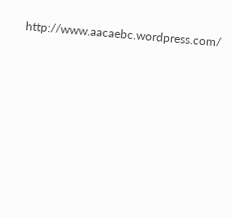http://www.aacaebc.wordpress.com/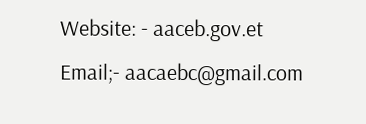Website: - aaceb.gov.et
Email;- aacaebc@gmail.com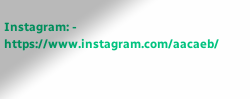Instagram: - https://www.instagram.com/aacaeb/